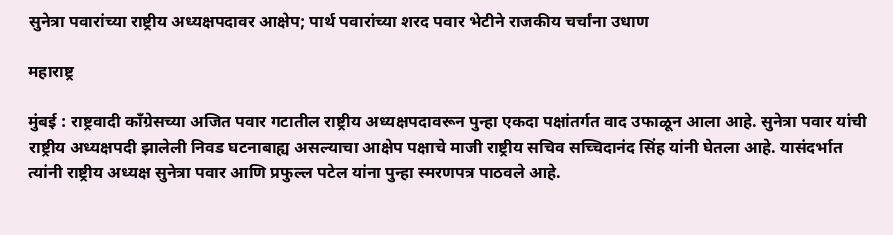सुनेत्रा पवारांच्या राष्ट्रीय अध्यक्षपदावर आक्षेप; पार्थ पवारांच्या शरद पवार भेटीने राजकीय चर्चांना उधाण

महाराष्ट्र

मुंबई : राष्ट्रवादी काँग्रेसच्या अजित पवार गटातील राष्ट्रीय अध्यक्षपदावरून पुन्हा एकदा पक्षांतर्गत वाद उफाळून आला आहे. सुनेत्रा पवार यांची राष्ट्रीय अध्यक्षपदी झालेली निवड घटनाबाह्य असल्याचा आक्षेप पक्षाचे माजी राष्ट्रीय सचिव सच्चिदानंद सिंह यांनी घेतला आहे. यासंदर्भात त्यांनी राष्ट्रीय अध्यक्ष सुनेत्रा पवार आणि प्रफुल्ल पटेल यांना पुन्हा स्मरणपत्र पाठवले आहे.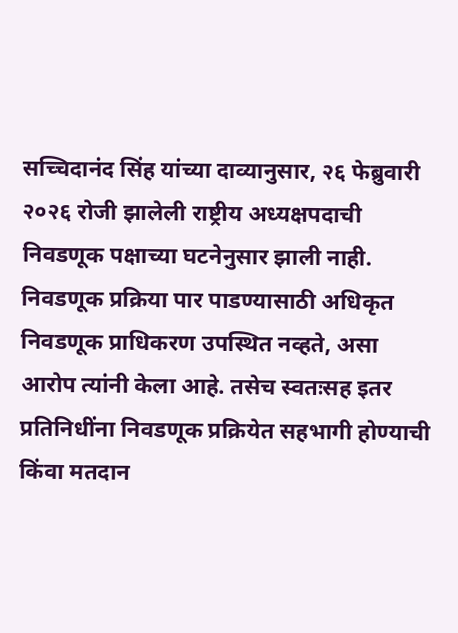सच्चिदानंद सिंह यांच्या दाव्यानुसार, २६ फेब्रुवारी २०२६ रोजी झालेली राष्ट्रीय अध्यक्षपदाची निवडणूक पक्षाच्या घटनेनुसार झाली नाही. निवडणूक प्रक्रिया पार पाडण्यासाठी अधिकृत निवडणूक प्राधिकरण उपस्थित नव्हते, असा आरोप त्यांनी केला आहे. तसेच स्वतःसह इतर प्रतिनिधींना निवडणूक प्रक्रियेत सहभागी होण्याची किंवा मतदान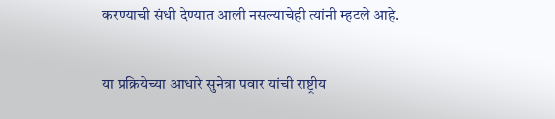करण्याची संधी देण्यात आली नसल्याचेही त्यांनी म्हटले आहे.

या प्रक्रियेच्या आधारे सुनेत्रा पवार यांची राष्ट्रीय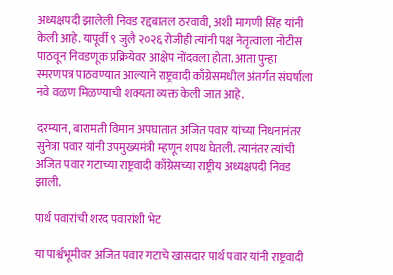अध्यक्षपदी झालेली निवड रद्दबातल ठरवावी, अशी मागणी सिंह यांनी केली आहे. यापूर्वी ९ जुलै २०२६ रोजीही त्यांनी पक्ष नेतृत्वाला नोटीस पाठवून निवडणूक प्रक्रियेवर आक्षेप नोंदवला होता. आता पुन्हा स्मरणपत्र पाठवण्यात आल्याने राष्ट्रवादी काँग्रेसमधील अंतर्गत संघर्षाला नवे वळण मिळण्याची शक्यता व्यक्त केली जात आहे.

दरम्यान, बारामती विमान अपघातात अजित पवार यांच्या निधनानंतर सुनेत्रा पवार यांनी उपमुख्यमंत्री म्हणून शपथ घेतली. त्यानंतर त्यांची अजित पवार गटाच्या राष्ट्रवादी काँग्रेसच्या राष्ट्रीय अध्यक्षपदी निवड झाली.

पार्थ पवारांची शरद पवारांशी भेट

या पार्श्वभूमीवर अजित पवार गटाचे खासदार पार्थ पवार यांनी राष्ट्रवादी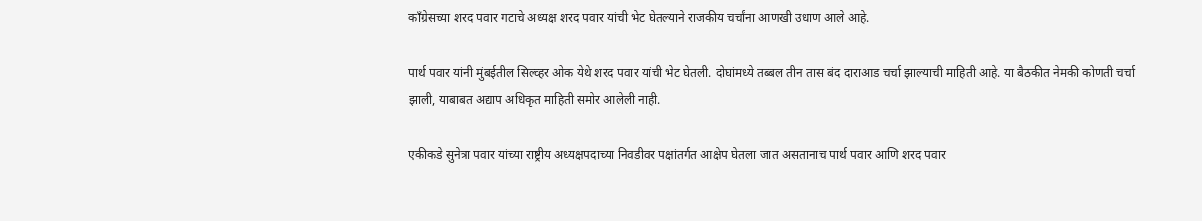काँग्रेसच्या शरद पवार गटाचे अध्यक्ष शरद पवार यांची भेट घेतल्याने राजकीय चर्चांना आणखी उधाण आले आहे.

पार्थ पवार यांनी मुंबईतील सिल्व्हर ओक येथे शरद पवार यांची भेट घेतली. दोघांमध्ये तब्बल तीन तास बंद दाराआड चर्चा झाल्याची माहिती आहे. या बैठकीत नेमकी कोणती चर्चा झाली, याबाबत अद्याप अधिकृत माहिती समोर आलेली नाही.

एकीकडे सुनेत्रा पवार यांच्या राष्ट्रीय अध्यक्षपदाच्या निवडीवर पक्षांतर्गत आक्षेप घेतला जात असतानाच पार्थ पवार आणि शरद पवार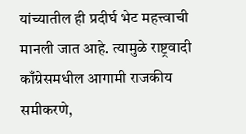यांच्यातील ही प्रदीर्घ भेट महत्त्वाची मानली जात आहे. त्यामुळे राष्ट्रवादी काँग्रेसमधील आगामी राजकीय समीकरणे,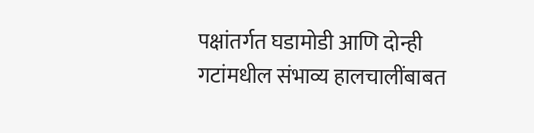पक्षांतर्गत घडामोडी आणि दोन्ही गटांमधील संभाव्य हालचालींबाबत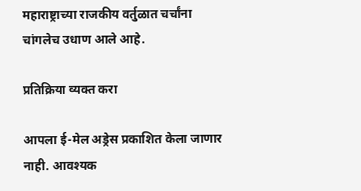महाराष्ट्राच्या राजकीय वर्तुळात चर्चांना चांगलेच उधाण आले आहे.

प्रतिक्रिया व्यक्त करा

आपला ई-मेल अड्रेस प्रकाशित केला जाणार नाही. आवश्यक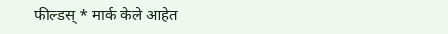फील्डस् * मार्क केले आहेत